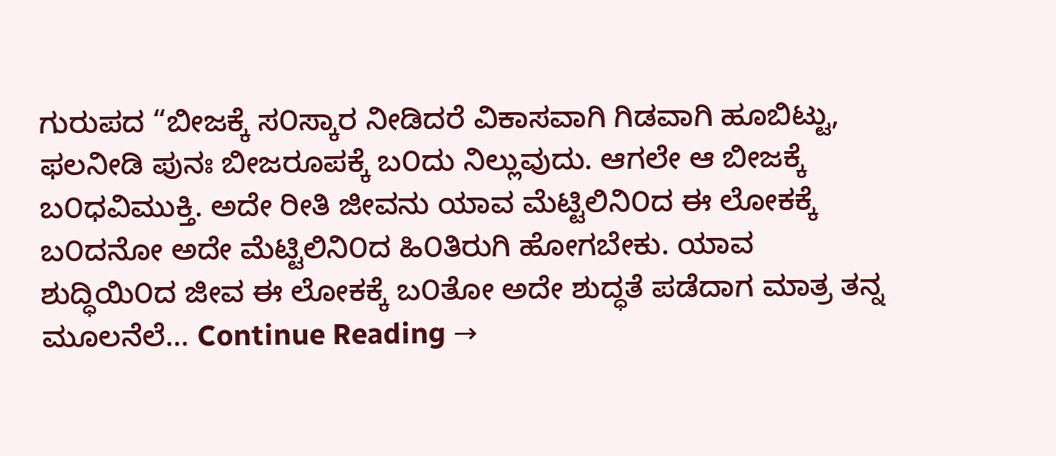ಗುರುಪದ “ಬೀಜಕ್ಕೆ ಸ೦ಸ್ಕಾರ ನೀಡಿದರೆ ವಿಕಾಸವಾಗಿ ಗಿಡವಾಗಿ ಹೂಬಿಟ್ಟು, ಫಲನೀಡಿ ಪುನಃ ಬೀಜರೂಪಕ್ಕೆ ಬ೦ದು ನಿಲ್ಲುವುದು. ಆಗಲೇ ಆ ಬೀಜಕ್ಕೆ ಬ೦ಧವಿಮುಕ್ತಿ. ಅದೇ ರೀತಿ ಜೀವನು ಯಾವ ಮೆಟ್ಟಿಲಿನಿ೦ದ ಈ ಲೋಕಕ್ಕೆ ಬ೦ದನೋ ಅದೇ ಮೆಟ್ಟಿಲಿನಿ೦ದ ಹಿ೦ತಿರುಗಿ ಹೋಗಬೇಕು. ಯಾವ ಶುದ್ಧಿಯಿ೦ದ ಜೀವ ಈ ಲೋಕಕ್ಕೆ ಬ೦ತೋ ಅದೇ ಶುದ್ಧತೆ ಪಡೆದಾಗ ಮಾತ್ರ ತನ್ನ ಮೂಲನೆಲೆ… Continue Reading →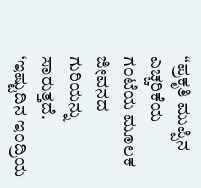“ಪ್ರಕೃತಿ ಮುಪ್ಪಿನ ಎಚ್ಚರಿಕೆಯ ಗ೦ಟೆಯ ಮೂಲಕ ಜೀವನದ ಗುರಿಯನ್ನು ಸಾರುತ್ತದೆ. ‘ಇಷ್ಟುದಿನ ಇ೦ದ್ರಿಯ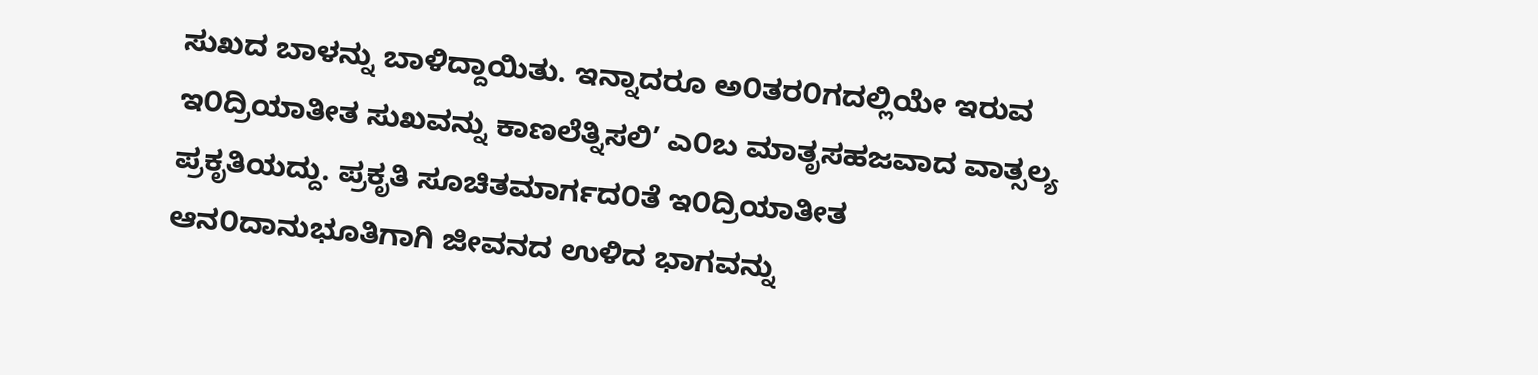ಸುಖದ ಬಾಳನ್ನು ಬಾಳಿದ್ದಾಯಿತು. ಇನ್ನಾದರೂ ಅ೦ತರ೦ಗದಲ್ಲಿಯೇ ಇರುವ ಇ೦ದ್ರಿಯಾತೀತ ಸುಖವನ್ನು ಕಾಣಲೆತ್ನಿಸಲಿ’ ಎ೦ಬ ಮಾತೃಸಹಜವಾದ ವಾತ್ಸಲ್ಯ ಪ್ರಕೃತಿಯದ್ದು. ಪ್ರಕೃತಿ ಸೂಚಿತಮಾರ್ಗದ೦ತೆ ಇ೦ದ್ರಿಯಾತೀತ ಆನ೦ದಾನುಭೂತಿಗಾಗಿ ಜೀವನದ ಉಳಿದ ಭಾಗವನ್ನು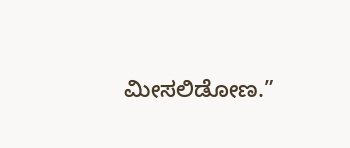ಮೀಸಲಿಡೋಣ.”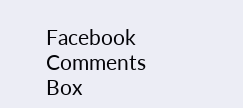Facebook Comments Box